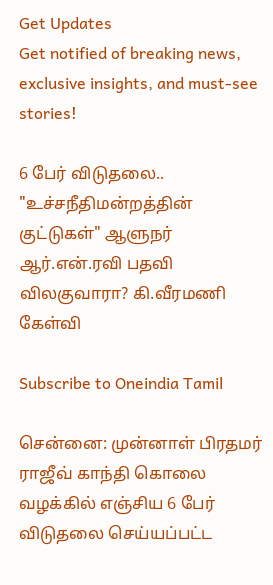Get Updates
Get notified of breaking news, exclusive insights, and must-see stories!

6 பேர் விடுதலை.. "உச்சநீதிமன்றத்தின் குட்டுகள்" ஆளுநர் ஆர்.என்.ரவி பதவி விலகுவாரா? கி.வீரமணி கேள்வி

Subscribe to Oneindia Tamil

சென்னை: முன்னாள் பிரதமர் ராஜீவ் காந்தி கொலை வழக்கில் எஞ்சிய 6 பேர் விடுதலை செய்யப்பட்ட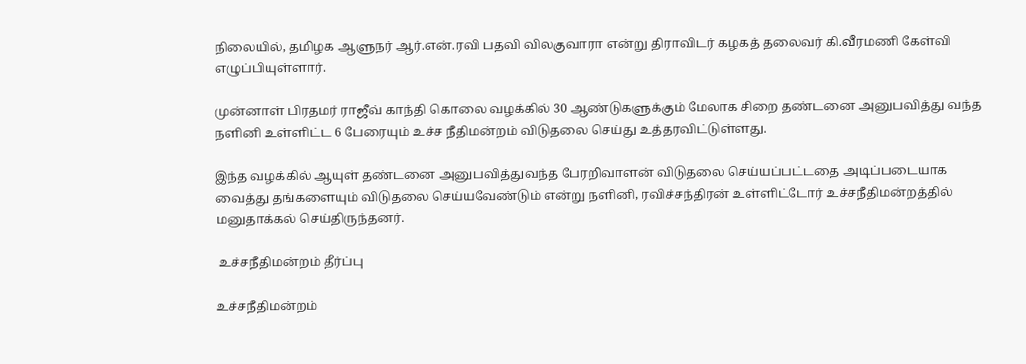நிலையில், தமிழக ஆளுநர் ஆர்.என்.ரவி பதவி விலகுவாரா என்று திராவிடர் கழகத் தலைவர் கி.வீரமணி கேள்வி எழுப்பியுள்ளார்.

முன்னாள் பிரதமர் ராஜீவ் காந்தி கொலை வழக்கில் 30 ஆண்டுகளுக்கும் மேலாக சிறை தண்டனை அனுபவித்து வந்த நளினி உள்ளிட்ட 6 பேரையும் உச்ச நீதிமன்றம் விடுதலை செய்து உத்தரவிட்டுள்ளது.

இந்த வழக்கில் ஆயுள் தண்டனை அனுபவித்துவந்த பேரறிவாளன் விடுதலை செய்யப்பட்டதை அடிப்படையாக வைத்து தங்களையும் விடுதலை செய்யவேண்டும் என்று நளினி, ரவிச்சந்திரன் உள்ளிட்டோர் உச்சநீதிமன்றத்தில் மனுதாக்கல் செய்திருந்தனர்.

 உச்சநீதிமன்றம் தீர்ப்பு

உச்சநீதிமன்றம்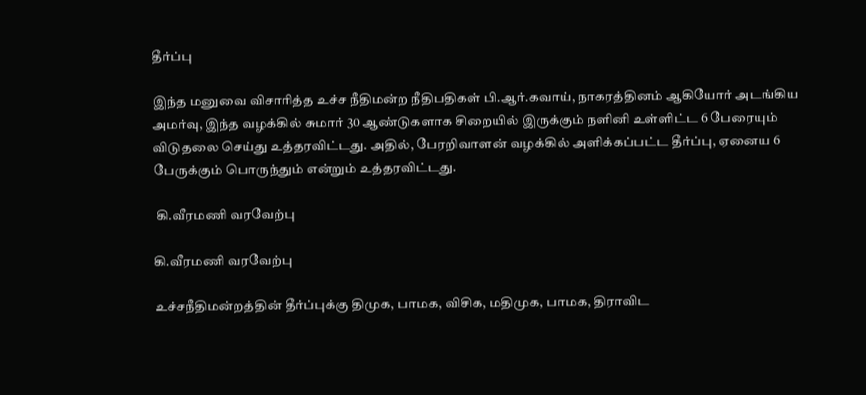தீர்ப்பு

இந்த மனுவை விசாரித்த உச்ச நீதிமன்ற நீதிபதிகள் பி.ஆர்.கவாய், நாகரத்தினம் ஆகியோர் அடங்கிய அமர்வு, இந்த வழக்கில் சுமார் 30 ஆண்டுகளாக சிறையில் இருக்கும் நளினி உள்ளிட்ட 6 பேரையும் விடுதலை செய்து உத்தரவிட்டது. அதில், பேரறிவாளன் வழக்கில் அளிக்கப்பட்ட தீர்ப்பு, ஏனைய 6 பேருக்கும் பொருந்தும் என்றும் உத்தரவிட்டது.

 கி.வீரமணி வரவேற்பு

கி.வீரமணி வரவேற்பு

உச்சநீதிமன்றத்தின் தீர்ப்புக்கு திமுக, பாமக, விசிக, மதிமுக, பாமக, திராவிட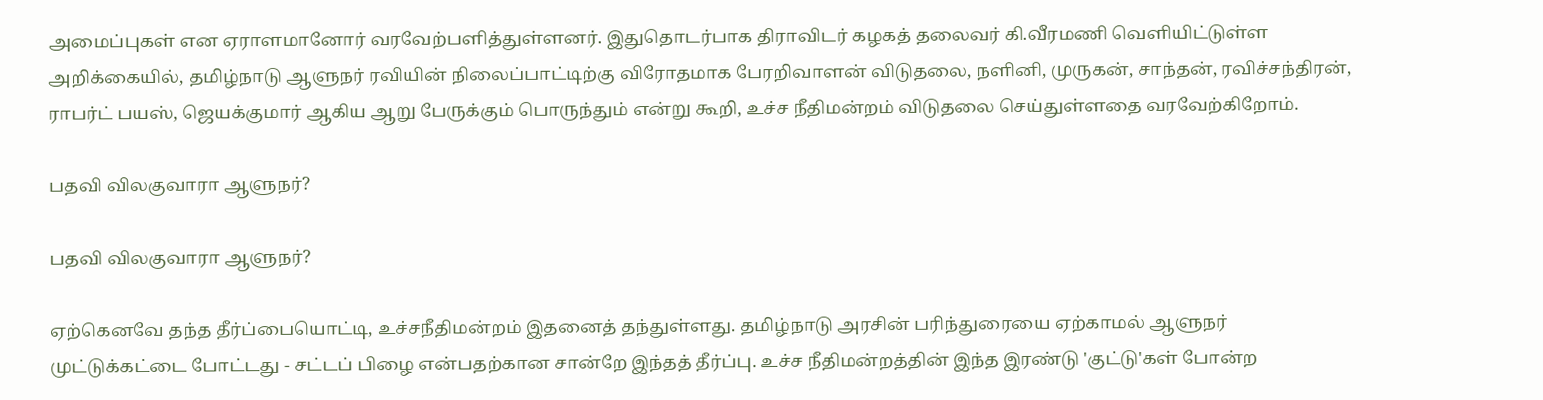அமைப்புகள் என ஏராளமானோர் வரவேற்பளித்துள்ளனர். இதுதொடர்பாக திராவிடர் கழகத் தலைவர் கி.வீரமணி வெளியிட்டுள்ள அறிக்கையில், தமிழ்நாடு ஆளுநர் ரவியின் நிலைப்பாட்டிற்கு விரோதமாக பேரறிவாளன் விடுதலை, நளினி, முருகன், சாந்தன், ரவிச்சந்திரன், ராபர்ட் பயஸ், ஜெயக்குமார் ஆகிய ஆறு பேருக்கும் பொருந்தும் என்று கூறி, உச்ச நீதிமன்றம் விடுதலை செய்துள்ளதை வரவேற்கிறோம்.

பதவி விலகுவாரா ஆளுநர்?

பதவி விலகுவாரா ஆளுநர்?

ஏற்கெனவே தந்த தீர்ப்பையொட்டி, உச்சநீதிமன்றம் இதனைத் தந்துள்ளது. தமிழ்நாடு அரசின் பரிந்துரையை ஏற்காமல் ஆளுநர் முட்டுக்கட்டை போட்டது - சட்டப் பிழை என்பதற்கான சான்றே இந்தத் தீர்ப்பு. உச்ச நீதிமன்றத்தின் இந்த இரண்டு 'குட்டு'கள் போன்ற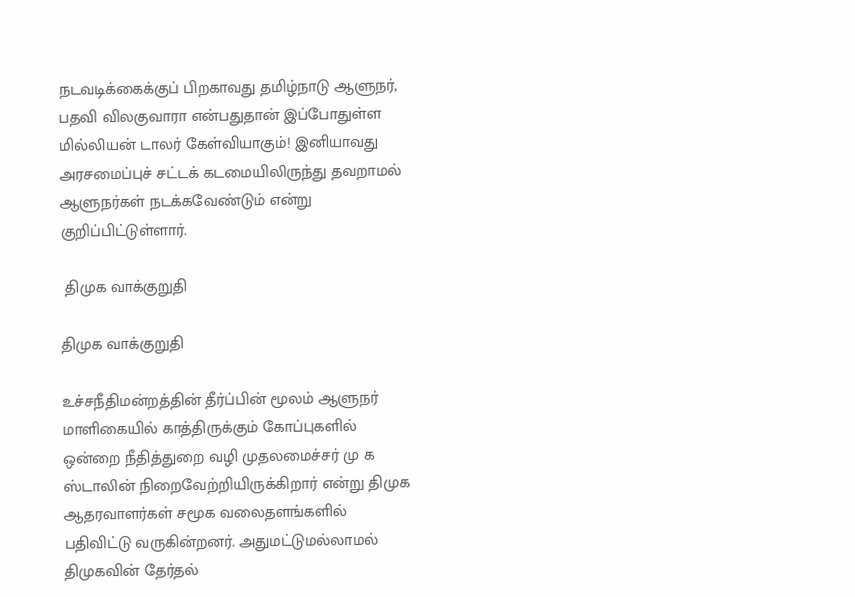நடவடிக்கைக்குப் பிறகாவது தமிழ்நாடு ஆளுநர், பதவி விலகுவாரா என்பதுதான் இப்போதுள்ள மில்லியன் டாலர் கேள்வியாகும்! இனியாவது அரசமைப்புச் சட்டக் கடமையிலிருந்து தவறாமல் ஆளுநர்கள் நடக்கவேண்டும் என்று குறிப்பிட்டுள்ளார்.

 திமுக வாக்குறுதி

திமுக வாக்குறுதி

உச்சநீதிமன்றத்தின் தீர்ப்பின் மூலம் ஆளுநர் மாளிகையில் காத்திருக்கும் கோப்புகளில் ஒன்றை நீதித்துறை வழி முதலமைச்சர் மு க ஸ்டாலின் நிறைவேற்றியிருக்கிறார் என்று திமுக ஆதரவாளர்கள் சமூக வலைதளங்களில் பதிவிட்டு வருகின்றனர். அதுமட்டுமல்லாமல் திமுகவின் தேர்தல்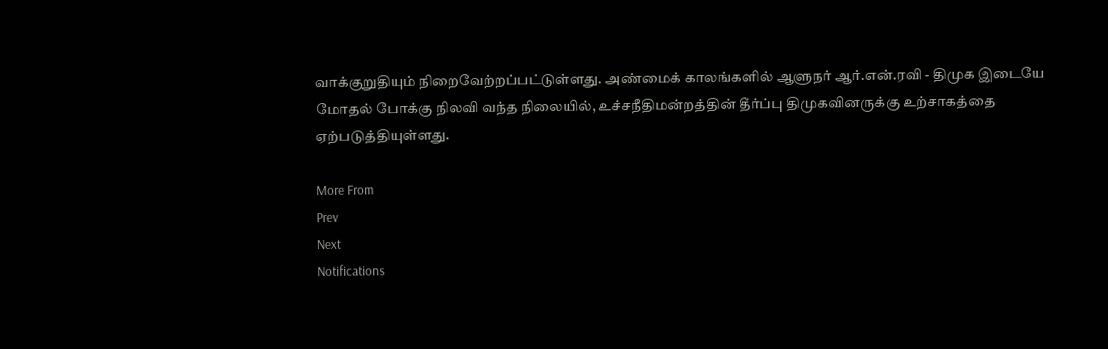வாக்குறுதியும் நிறைவேற்றப்பட்டுள்ளது. அண்மைக் காலங்களில் ஆளுநர் ஆர்.என்.ரவி - திமுக இடையே மோதல் போக்கு நிலவி வந்த நிலையில், உச்சநீதிமன்றத்தின் தீர்ப்பு திமுகவினருக்கு உற்சாகத்தை ஏற்படுத்தியுள்ளது.

More From
Prev
Next
Notifications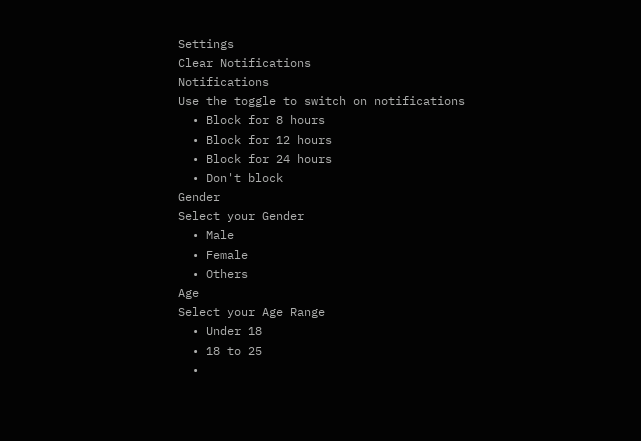Settings
Clear Notifications
Notifications
Use the toggle to switch on notifications
  • Block for 8 hours
  • Block for 12 hours
  • Block for 24 hours
  • Don't block
Gender
Select your Gender
  • Male
  • Female
  • Others
Age
Select your Age Range
  • Under 18
  • 18 to 25
  •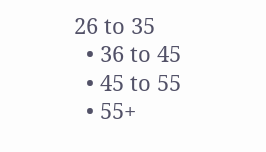26 to 35
  • 36 to 45
  • 45 to 55
  • 55+